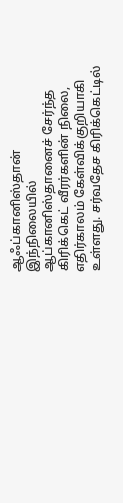ஆஃப்கானிஸ்தான்
இந்நிலையில் ஆப்கானிஸ்தானைச் சேர்ந்த கிரிக்கெட் வீரர்களின் நிலை, எதிர்காலம் கேள்விக்குறியாகி உள்ளது. சர்வதேச கிரிக்கெட்டில்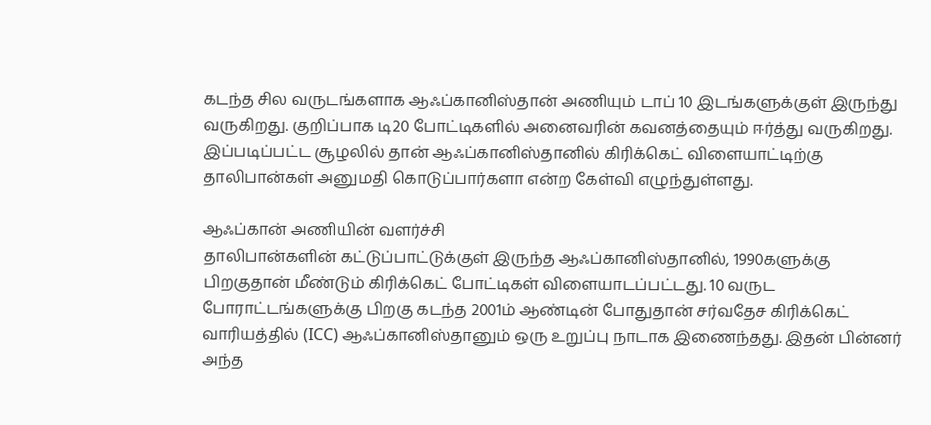கடந்த சில வருடங்களாக ஆஃப்கானிஸ்தான் அணியும் டாப் 10 இடங்களுக்குள் இருந்து வருகிறது. குறிப்பாக டி20 போட்டிகளில் அனைவரின் கவனத்தையும் ஈர்த்து வருகிறது. இப்படிப்பட்ட சூழலில் தான் ஆஃப்கானிஸ்தானில் கிரிக்கெட் விளையாட்டிற்கு தாலிபான்கள் அனுமதி கொடுப்பார்களா என்ற கேள்வி எழுந்துள்ளது.

ஆஃப்கான் அணியின் வளர்ச்சி
தாலிபான்களின் கட்டுப்பாட்டுக்குள் இருந்த ஆஃப்கானிஸ்தானில், 1990களுக்கு பிறகுதான் மீண்டும் கிரிக்கெட் போட்டிகள் விளையாடப்பட்டது. 10 வருட போராட்டங்களுக்கு பிறகு கடந்த 2001ம் ஆண்டின் போதுதான் சர்வதேச கிரிக்கெட் வாரியத்தில் (ICC) ஆஃப்கானிஸ்தானும் ஒரு உறுப்பு நாடாக இணைந்தது. இதன் பின்னர் அந்த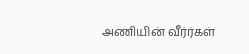அணியின் வீர்ர்கள்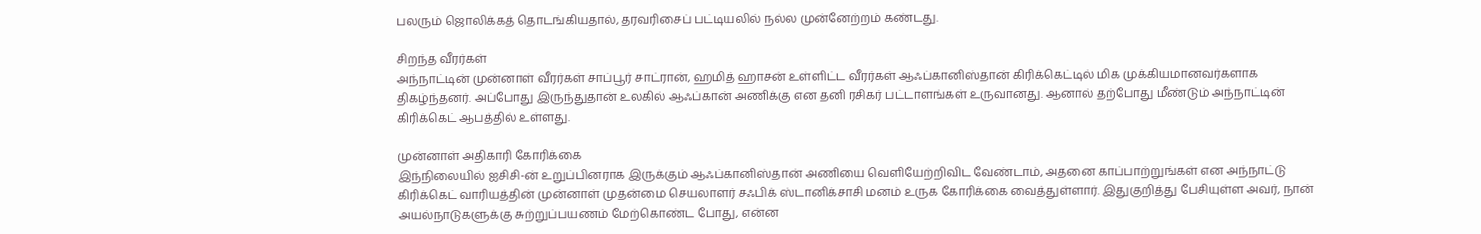பலரும் ஜொலிக்கத் தொடங்கியதால், தரவரிசைப் பட்டியலில் நல்ல முன்னேற்றம் கண்டது.

சிறந்த வீரர்கள்
அந்நாட்டின் முன்னாள் வீரர்கள் சாப்பூர் சாட்ரான், ஹமித் ஹாசன் உள்ளிட்ட வீரர்கள் ஆஃப்கானிஸ்தான் கிரிக்கெட்டில் மிக முக்கியமானவர்களாக திகழ்ந்தனர். அப்போது இருந்துதான் உலகில் ஆஃப்கான் அணிக்கு என தனி ரசிகர் பட்டாளங்கள் உருவானது. ஆனால் தற்போது மீண்டும் அந்நாட்டின் கிரிக்கெட் ஆபத்தில் உள்ளது.

முன்னாள் அதிகாரி கோரிக்கை
இந்நிலையில் ஐசிசி-ன் உறுப்பினராக இருக்கும் ஆஃப்கானிஸ்தான் அணியை வெளியேற்றிவிட வேண்டாம், அதனை காப்பாற்றுங்கள் என அந்நாட்டு கிரிக்கெட் வாரியத்தின் முன்னாள் முதன்மை செயலாளர் சஃபிக் ஸ்டானிக்சாசி மனம் உருக கோரிக்கை வைத்துள்ளார். இதுகுறித்து பேசியுள்ள அவர், நான் அயல்நாடுகளுக்கு சுற்றுப்பயணம் மேற்கொண்ட போது, என்ன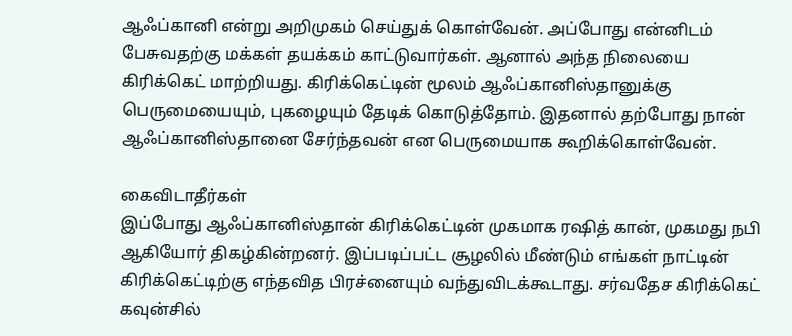ஆஃப்கானி என்று அறிமுகம் செய்துக் கொள்வேன். அப்போது என்னிடம் பேசுவதற்கு மக்கள் தயக்கம் காட்டுவார்கள். ஆனால் அந்த நிலையை கிரிக்கெட் மாற்றியது. கிரிக்கெட்டின் மூலம் ஆஃப்கானிஸ்தானுக்கு பெருமையையும், புகழையும் தேடிக் கொடுத்தோம். இதனால் தற்போது நான் ஆஃப்கானிஸ்தானை சேர்ந்தவன் என பெருமையாக கூறிக்கொள்வேன்.

கைவிடாதீர்கள்
இப்போது ஆஃப்கானிஸ்தான் கிரிக்கெட்டின் முகமாக ரஷித் கான், முகமது நபி ஆகியோர் திகழ்கின்றனர். இப்படிப்பட்ட சூழலில் மீண்டும் எங்கள் நாட்டின் கிரிக்கெட்டிற்கு எந்தவித பிரச்னையும் வந்துவிடக்கூடாது. சர்வதேச கிரிக்கெட் கவுன்சில்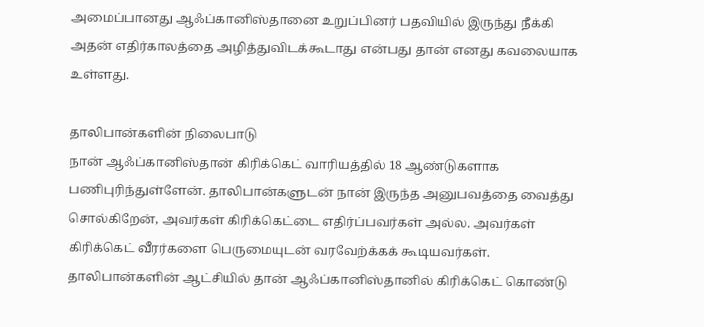அமைப்பானது ஆஃப்கானிஸ்தானை உறுப்பினர் பதவியில் இருந்து நீக்கி அதன் எதிர்காலத்தை அழித்துவிடக்கூடாது என்பது தான் எனது கவலையாக உள்ளது.

தாலிபான்களின் நிலைபாடு
நான் ஆஃப்கானிஸ்தான் கிரிக்கெட் வாரியத்தில் 18 ஆண்டுகளாக பணிபுரிந்துள்ளேன். தாலிபான்களுடன் நான் இருந்த அனுபவத்தை வைத்து சொல்கிறேன், அவர்கள் கிரிக்கெட்டை எதிர்ப்பவர்கள் அல்ல. அவர்கள் கிரிக்கெட் வீரர்களை பெருமையுடன் வரவேற்க்கக் கூடியவர்கள். தாலிபான்களின் ஆட்சியில் தான் ஆஃப்கானிஸ்தானில் கிரிக்கெட் கொண்டு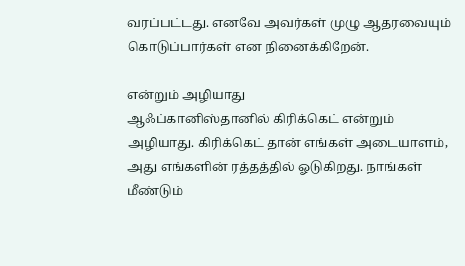வரப்பட்டது. எனவே அவர்கள் முழு ஆதரவையும் கொடுப்பார்கள் என நினைக்கிறேன்.

என்றும் அழியாது
ஆஃப்கானிஸ்தானில் கிரிக்கெட் என்றும் அழியாது. கிரிக்கெட் தான் எங்கள் அடையாளம், அது எங்களின் ரத்தத்தில் ஓடுகிறது. நாங்கள் மீண்டும்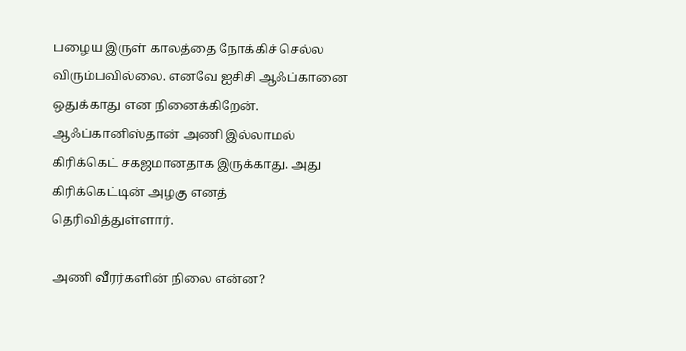பழைய இருள் காலத்தை நோக்கிச் செல்ல விரும்பவில்லை. எனவே ஐசிசி ஆஃப்கானை ஒதுக்காது என நினைக்கிறேன். ஆஃப்கானிஸ்தான் அணி இல்லாமல் கிரிக்கெட் சகஜமானதாக இருக்காது. அது கிரிக்கெட்டின் அழகு எனத் தெரிவித்துள்ளார்.

அணி வீரர்களின் நிலை என்ன?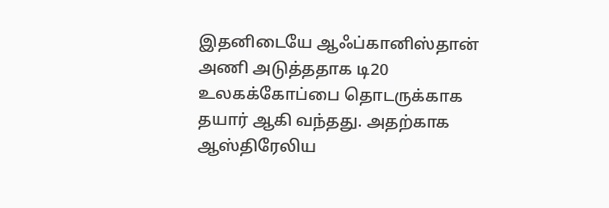இதனிடையே ஆஃப்கானிஸ்தான் அணி அடுத்ததாக டி20 உலகக்கோப்பை தொடருக்காக தயார் ஆகி வந்தது. அதற்காக ஆஸ்திரேலிய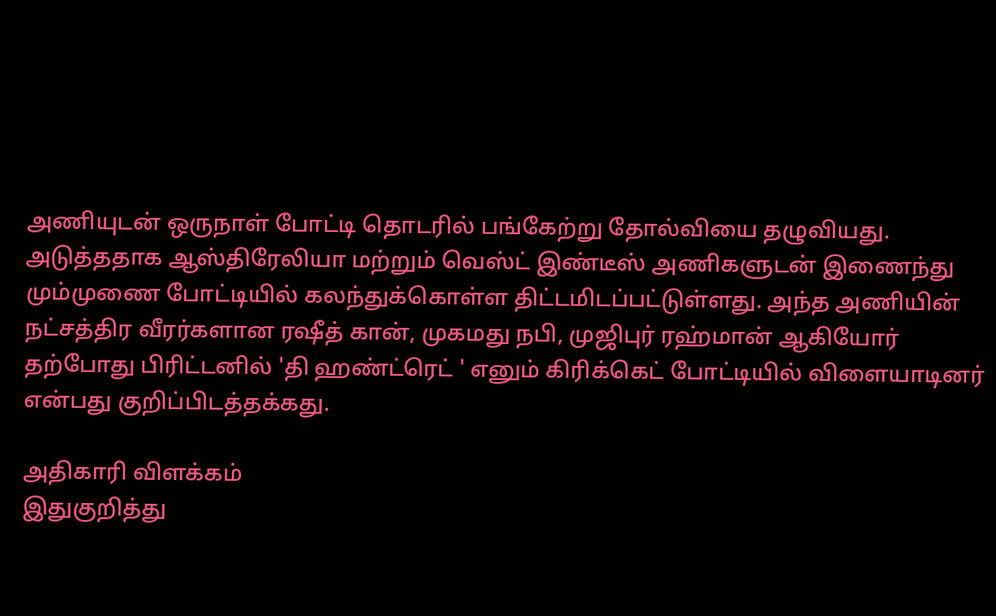அணியுடன் ஒருநாள் போட்டி தொடரில் பங்கேற்று தோல்வியை தழுவியது. அடுத்ததாக ஆஸ்திரேலியா மற்றும் வெஸ்ட் இண்டீஸ் அணிகளுடன் இணைந்து மும்முணை போட்டியில் கலந்துக்கொள்ள திட்டமிடப்பட்டுள்ளது. அந்த அணியின் நட்சத்திர வீரர்களான ரஷீத் கான், முகமது நபி, முஜிபுர் ரஹ்மான் ஆகியோர் தற்போது பிரிட்டனில் 'தி ஹண்ட்ரெட் ' எனும் கிரிக்கெட் போட்டியில் விளையாடினர் என்பது குறிப்பிடத்தக்கது.

அதிகாரி விளக்கம்
இதுகுறித்து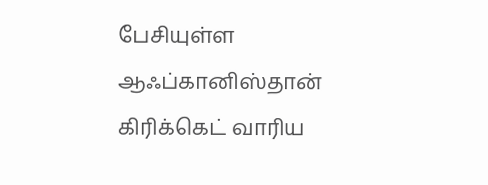பேசியுள்ள ஆஃப்கானிஸ்தான் கிரிக்கெட் வாரிய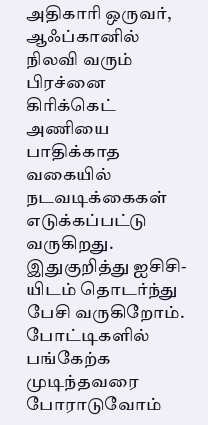அதிகாரி ஒருவர், ஆஃப்கானில் நிலவி வரும் பிரச்னை கிரிக்கெட் அணியை பாதிக்காத வகையில் நடவடிக்கைகள் எடுக்கப்பட்டு வருகிறது. இதுகுறித்து ஐசிசி-யிடம் தொடர்ந்து பேசி வருகிறோம். போட்டிகளில் பங்கேற்க முடிந்தவரை போராடுவோம்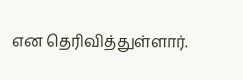என தெரிவித்துள்ளார்.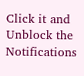Click it and Unblock the Notifications